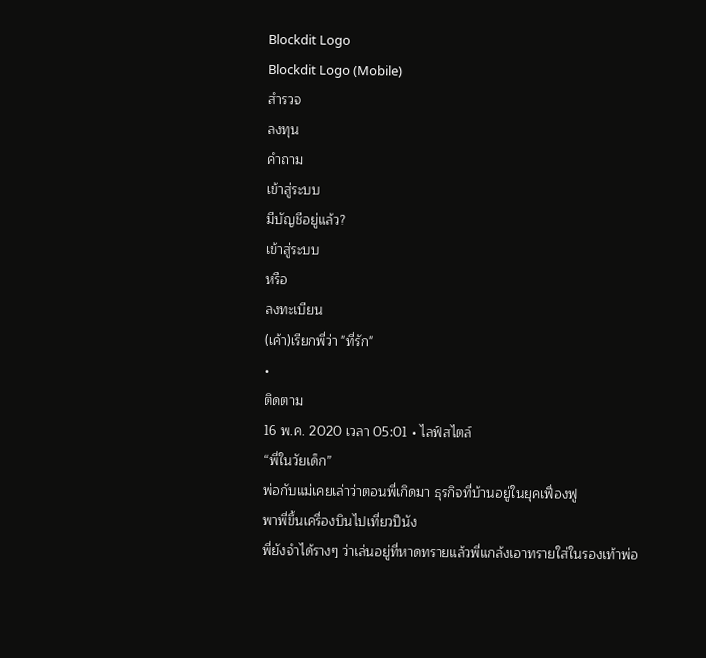Blockdit Logo
Blockdit Logo (Mobile)
สำรวจ
ลงทุน
คำถาม
เข้าสู่ระบบ
มีบัญชีอยู่แล้ว?
เข้าสู่ระบบ
หรือ
ลงทะเบียน
(เค้า)เรียกพี่ว่า "ที่รัก"
•
ติดตาม
16 พ.ค. 2020 เวลา 05:01 • ไลฟ์สไตล์
“พี่ในวัยเด็ก”
พ่อกับแม่เคยเล่าว่าตอนพี่เกิดมา ธุรกิจที่บ้านอยู่ในยุคเฟื่องฟู
พาพี่ขึ้นเครื่องบินไปเที่ยวปีนัง
พี่ยังจำได้รางๆ ว่าเล่นอยู่ที่หาดทรายแล้วพี่แกล้งเอาทรายใส่ในรองเท้าพ่อ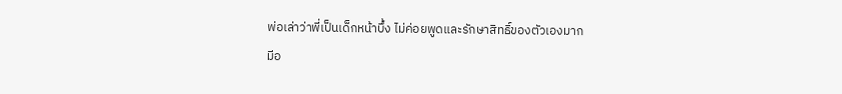พ่อเล่าว่าพี่เป็นเด็กหน้าบึ้ง ไม่ค่อยพูดและรักษาสิทธิ์ของตัวเองมาก
มีอ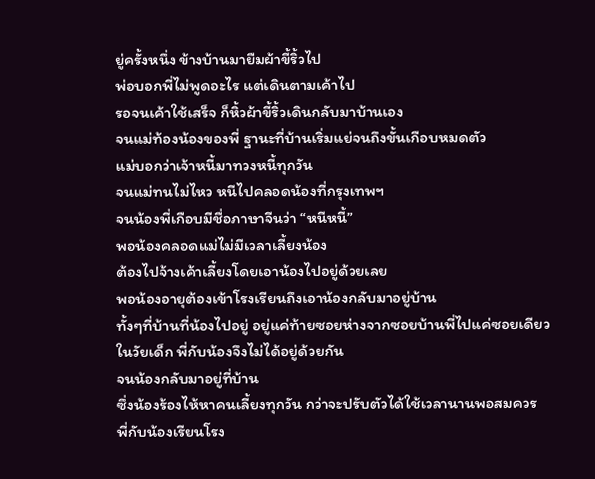ยู่ครั้งหนึ่ง ข้างบ้านมายืมผ้าขี้ริ้วไป
พ่อบอกพี่ไม่พูดอะไร แต่เดินตามเค้าไป
รอจนเค้าใช้เสร็จ ก็หิ้วผ้าขี้ริ้วเดินกลับมาบ้านเอง
จนแม่ท้องน้องของพี่ ฐานะที่บ้านเริ่มแย่จนถึงขั้นเกือบหมดตัว
แม่บอกว่าเจ้าหนี้มาทวงหนี้ทุกวัน
จนแม่ทนไม่ไหว หนีไปคลอดน้องที่กรุงเทพฯ
จนน้องพี่เกือบมีชื่อภาษาจีนว่า “หนีหนี้”
พอน้องคลอดแม่ไม่มีเวลาเลี้ยงน้อง
ต้องไปจ้างเค้าเลี้ยงโดยเอาน้องไปอยู่ด้วยเลย
พอน้องอายุต้องเข้าโรงเรียนถึงเอาน้องกลับมาอยู่บ้าน
ทั้งๆที่บ้านที่น้องไปอยู่ อยู่แค่ท้ายซอยห่างจากซอยบ้านพี่ไปแค่ซอยเดียว
ในวัยเด็ก พี่กับน้องจึงไม่ได้อยู่ด้วยกัน
จนน้องกลับมาอยู่ที่บ้าน
ซึ่งน้องร้องไห้หาคนเลี้ยงทุกวัน กว่าจะปรับตัวได้ใช้เวลานานพอสมควร
พี่กับน้องเรียนโรง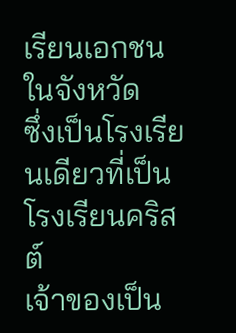เรียนเอกชนในจังหวัด
ซึ่งเป็นโรงเรียนเดียวที่เป็นโรงเรียนคริสต์
เจ้าของเป็น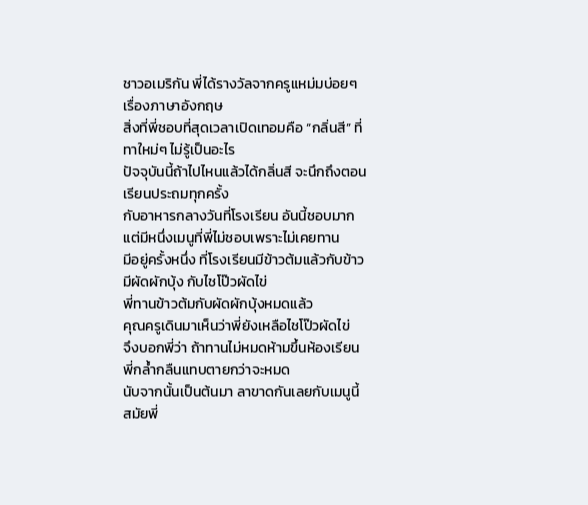ชาวอเมริกัน พี่ได้รางวัลจากครูแหม่มบ่อยๆเรื่องภาษาอังกฤษ
สิ่งที่พี่ชอบที่สุดเวลาเปิดเทอมคือ “กลิ่นสี” ที่ทาใหม่ๆ ไม่รู้เป็นอะไร
ปัจจุบันนี้ถ้าไปไหนแล้วได้กลิ่นสี จะนึกถึงตอนเรียนประถมทุกครั้ง
กับอาหารกลางวันที่โรงเรียน อันนี้ชอบมาก
แต่มีหนึ่งเมนูที่พี่ไม่ชอบเพราะไม่เคยทาน
มีอยู่ครั้งหนึ่ง ที่โรงเรียนมีข้าวต้มแล้วกับข้าวมีผัดผักบุ้ง กับไชโป๊วผัดไข่
พี่ทานข้าวต้มกับผัดผักบุ้งหมดแล้ว
คุณครูเดินมาเห็นว่าพี่ยังเหลือไชโป๊วผัดไข่
จึงบอกพี่ว่า ถ้าทานไม่หมดห้ามขึ้นห้องเรียน
พี่กล้ำกลืนแทบตายกว่าจะหมด
นับจากนั้นเป็นต้นมา ลาขาดกันเลยกับเมนูนี้
สมัยพี่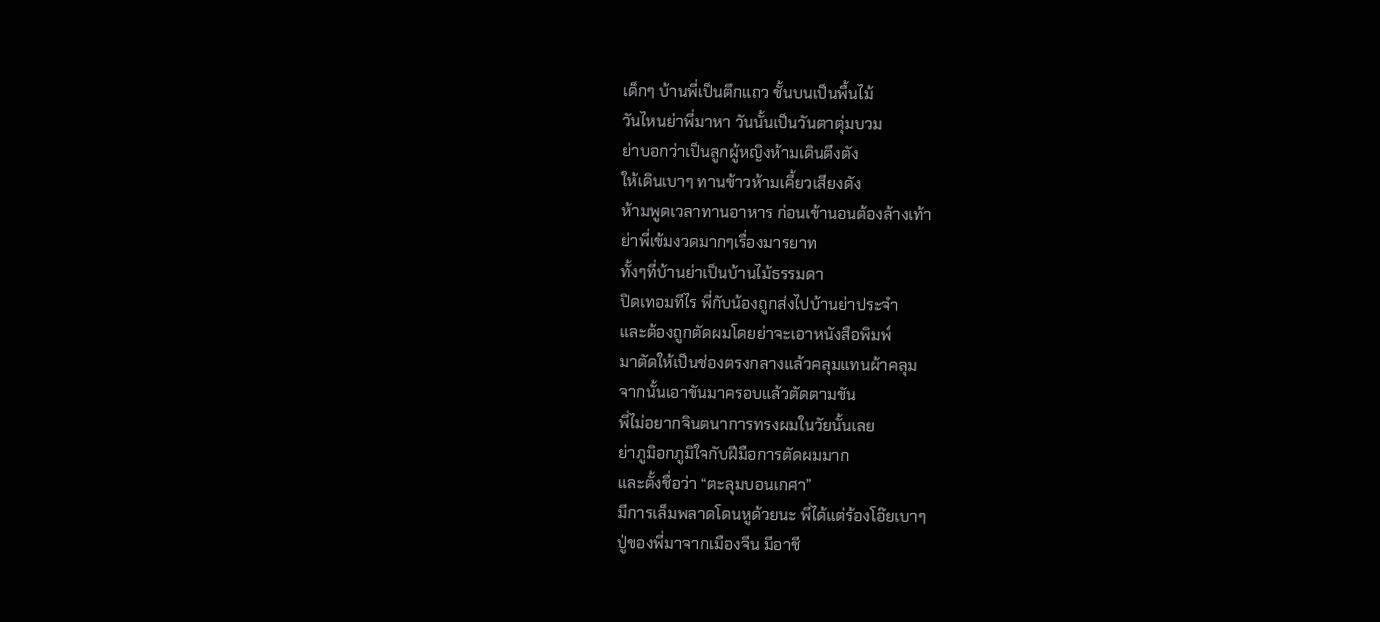เด็กๆ บ้านพี่เป็นตึกแถว ชั้นบนเป็นพื้นไม้
วันไหนย่าพี่มาหา วันนั้นเป็นวันตาตุ่มบวม
ย่าบอกว่าเป็นลูกผู้หญิงห้ามเดินตึงตัง
ให้เดินเบาๆ ทานข้าวห้ามเคี้ยวเสียงดัง
ห้ามพูดเวลาทานอาหาร ก่อนเข้านอนต้องล้างเท้า
ย่าพี่เข้มงวดมากๆเรื่องมารยาท
ทั้งๆที่บ้านย่าเป็นบ้านไม้ธรรมดา
ปิดเทอมทีไร พี่กับน้องถูกส่งไปบ้านย่าประจำ
และต้องถูกตัดผมโดยย่าจะเอาหนังสือพิมพ์
มาตัดให้เป็นช่องตรงกลางแล้วคลุมแทนผ้าคลุม
จากนั้นเอาขันมาครอบแล้วตัดตามขัน
พี่ไม่อยากจินตนาการทรงผมในวัยนั้นเลย
ย่าภูมิอกภูมิใจกับฝีมือการตัดผมมาก
และตั้งชื่อว่า “ตะลุมบอนเกศา”
มีการเล็มพลาดโดนหูด้วยนะ พี่ได้แต่ร้องโอ๊ยเบาๆ
ปู่ของพี่มาจากเมืองจีน มีอาชี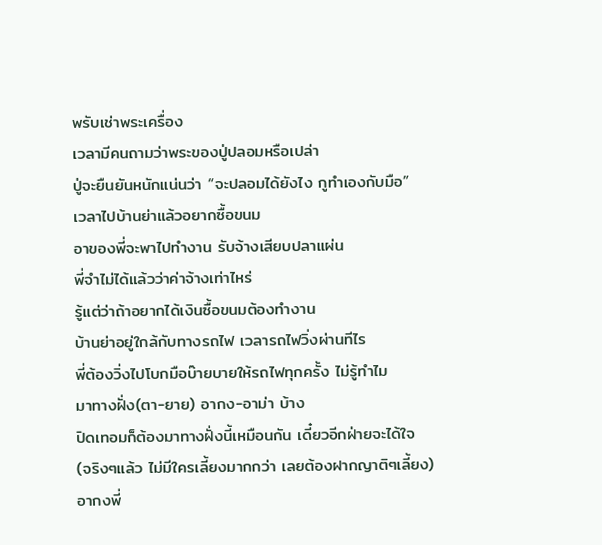พรับเช่าพระเครื่อง
เวลามีคนถามว่าพระของปู่ปลอมหรือเปล่า
ปู่จะยืนยันหนักแน่นว่า “จะปลอมได้ยังไง กูทำเองกับมือ”
เวลาไปบ้านย่าแล้วอยากซื้อขนม
อาของพี่จะพาไปทำงาน รับจ้างเสียบปลาแผ่น
พี่จำไม่ได้แล้วว่าค่าจ้างเท่าไหร่
รู้แต่ว่าถ้าอยากได้เงินซื้อขนมต้องทำงาน
บ้านย่าอยู่ใกล้กับทางรถไฟ เวลารถไฟวิ่งผ่านทีไร
พี่ต้องวิ่งไปโบกมือบ๊ายบายให้รถไฟทุกครั้ง ไม่รู้ทำไม
มาทางฝั่ง(ตา-ยาย) อากง-อาม่า บ้าง
ปิดเทอมก็ต้องมาทางฝั่งนี้เหมือนกัน เดี๋ยวอีกฝ่ายจะได้ใจ
(จริงๆแล้ว ไม่มีใครเลี้ยงมากกว่า เลยต้องฝากญาติๆเลี้ยง)
อากงพี่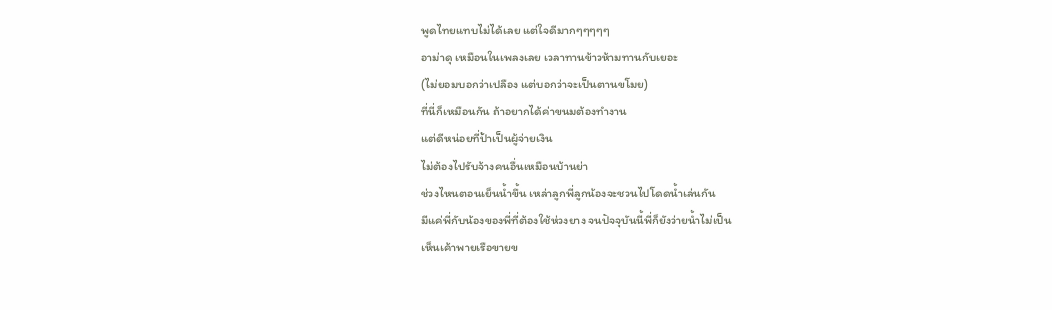พูดไทยแทบไม่ได้เลย แต่ใจดีมากๆๆๆๆๆ
อาม่าดุ เหมือนในเพลงเลย เวลาทานข้าวห้ามทานกับเยอะ
(ไม่ยอมบอกว่าเปลือง แต่บอกว่าจะเป็นตานขโมย)
ที่นี่ก็เหมือนกัน ถ้าอยากได้ค่าขนมต้องทำงาน
แต่ดีหน่อยที่ป้าเป็นผู้จ่ายเงิน
ไม่ต้องไปรับจ้างคนอื่นเหมือนบ้านย่า
ช่วงไหนตอนเย็นน้ำขึ้น เหล่าลูกพี่ลูกน้องจะชวนไปโดดน้ำเล่นกัน
มีแค่พี่กับน้องของพี่ที่ต้องใช้ห่วงยาง จนปัจจุบันนี้พี่ก็ยังว่ายน้ำไม่เป็น
เห็นเค้าพายเรือขายข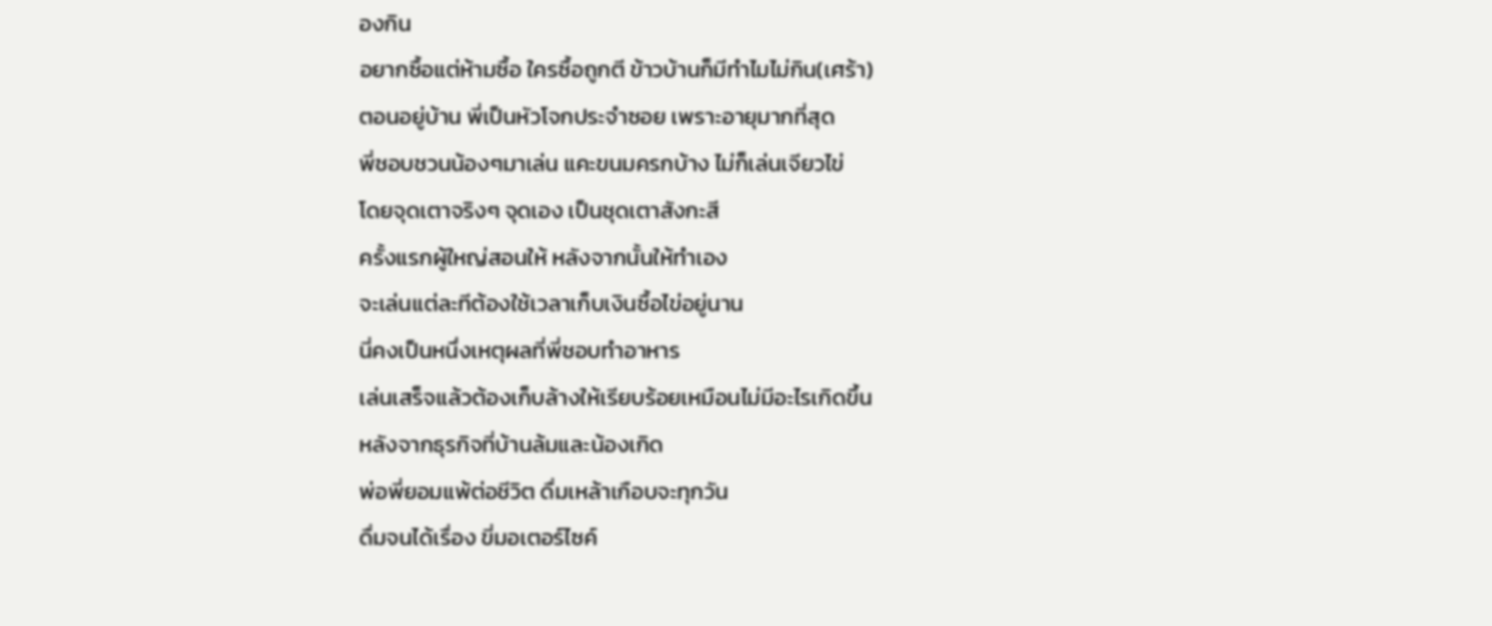องกิน
อยากซื้อแต่ห้ามซื้อ ใครซื้อถูกตี ข้าวบ้านก็มีทำไมไม่กิน(เศร้า)
ตอนอยู่บ้าน พี่เป็นหัวโจกประจำซอย เพราะอายุมากที่สุด
พี่ชอบชวนน้องๆมาเล่น แคะขนมครกบ้าง ไม่ก็เล่นเจียวไข่
โดยจุดเตาจริงๆ จุดเอง เป็นชุดเตาสังกะสี
ครั้งแรกผู้ใหญ่สอนให้ หลังจากนั้นให้ทำเอง
จะเล่นแต่ละทีต้องใช้เวลาเก็บเงินซื้อไข่อยู่นาน
นี่คงเป็นหนึ่งเหตุผลที่พี่ชอบทำอาหาร
เล่นเสร็จแล้วต้องเก็บล้างให้เรียบร้อยเหมือนไม่มีอะไรเกิดขึ้น
หลังจากธุรกิจที่บ้านล้มและน้องเกิด
พ่อพี่ยอมแพ้ต่อชีวิต ดื่มเหล้าเกือบจะทุกวัน
ดื่มจนได้เรื่อง ขี่มอเตอร์ไซค์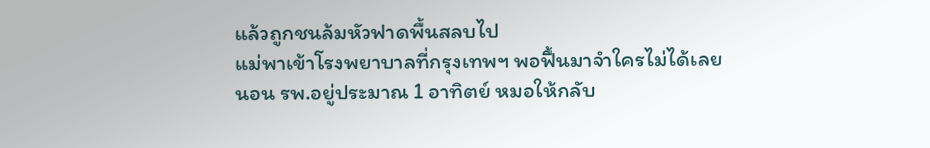แล้วถูกชนล้มหัวฟาดพื้นสลบไป
แม่พาเข้าโรงพยาบาลที่กรุงเทพฯ พอฟื้นมาจำใครไม่ได้เลย
นอน รพ.อยู่ประมาณ 1 อาทิตย์ หมอให้กลับ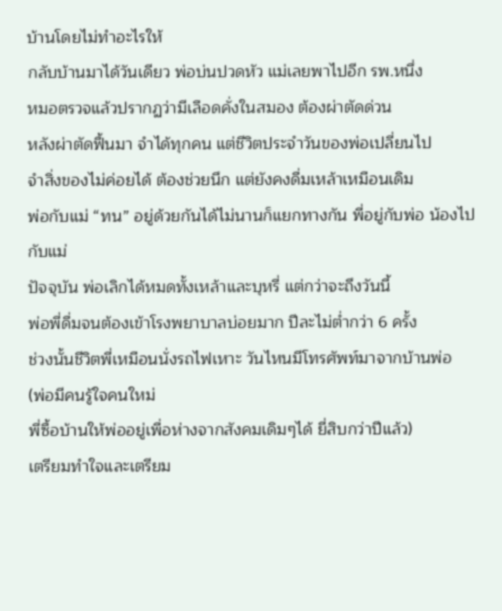บ้านโดยไม่ทำอะไรให้
กลับบ้านมาได้วันเดียว พ่อบ่นปวดหัว แม่เลยพาไปอีก รพ.หนึ่ง
หมอตรวจแล้วปรากฏว่ามีเลือดคั่งในสมอง ต้องผ่าตัดด่วน
หลังผ่าตัดฟื้นมา จำได้ทุกคน แต่ชีวิตประจำวันของพ่อเปลี่ยนไป
จำสิ่งของไม่ค่อยได้ ต้องช่วยนึก แต่ยังคงดื่มเหล้าเหมือนเดิม
พ่อกับแม่ “ทน” อยู่ด้วยกันได้ไม่นานก็แยกทางกัน พี่อยู่กับพ่อ น้องไปกับแม่
ปัจจุบัน พ่อเลิกได้หมดทั้งเหล้าและบุหรี่ แต่กว่าจะถึงวันนี้
พ่อพี่ดื่มจนต้องเข้าโรงพยาบาลบ่อยมาก ปีละไม่ต่ำกว่า 6 ครั้ง
ช่วงนั้นชีวิตพี่เหมือนนั่งรถไฟเหาะ วันไหนมีโทรศัพท์มาจากบ้านพ่อ
(พ่อมีคนรู้ใจคนใหม่
พี่ซื้อบ้านให้พ่ออยู่เพื่อห่างจากสังคมเดิมๆได้ ยี่สิบกว่าปีแล้ว)
เตรียมทำใจและเตรียม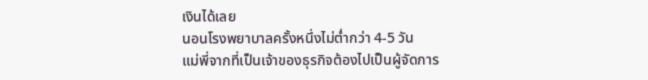เงินได้เลย
นอนโรงพยาบาลครั้งหนึ่งไม่ต่ำกว่า 4-5 วัน
แม่พี่จากที่เป็นเจ้าของธุรกิจต้องไปเป็นผู้จัดการ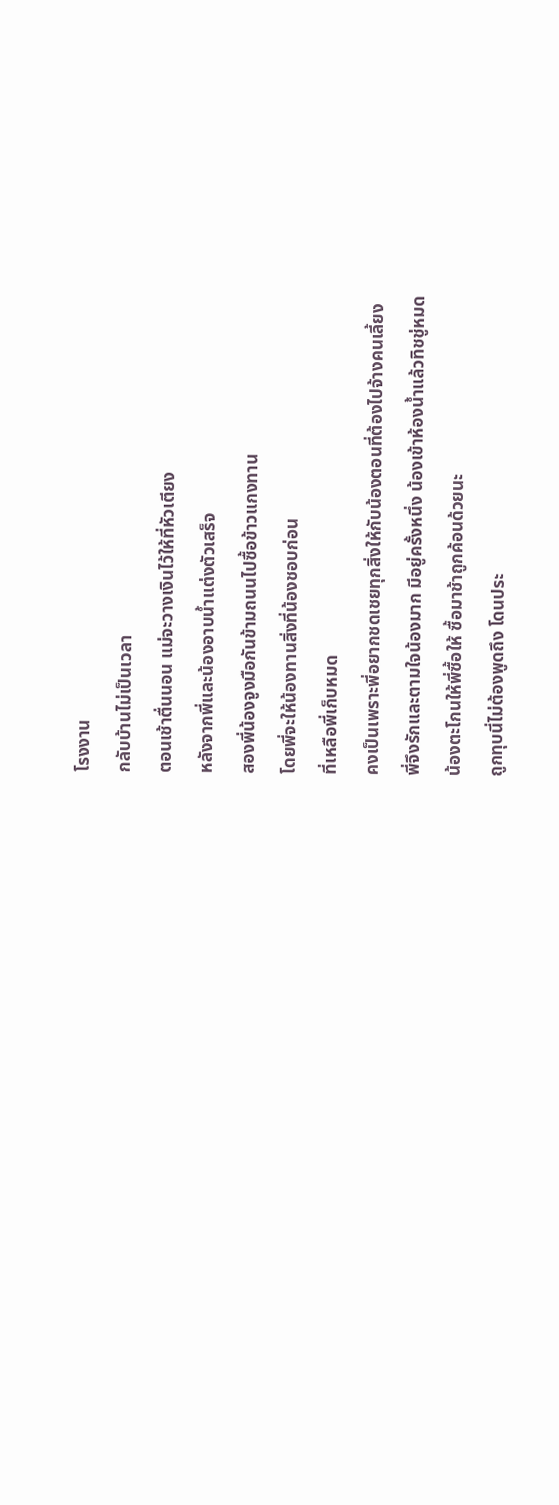โรงงาน
กลับบ้านไม่เป็นเวลา
ตอนเช้าตื่นนอน แม่จะวางเงินไว้ให้ที่หัวเตียง
หลังจากพี่และน้องอาบน้ำแต่งตัวเสร็จ
สองพี่น้องจูงมือกันข้ามถนนไปซื้อข้าวแกงทาน
โดยพี่จะให้น้องทานสิ่งที่น้องชอบก่อน
ที่เหลือพี่เก็บหมด
คงเป็นเพราะพี่อยากชดเชยทุกสิ่งให้กับน้องตอนที่ต้องไปจ้างคนเลี้ยง
พี่จึงรักและตามใจน้องมาก มีอยู่ครั้งหนึ่ง น้องเข้าห้องน้ำแล้วทิชชู่หมด
น้องตะโกนให้พี่ซื้อให้ ซื้อมาช้าถูกค้อนด้วยนะ
ถูกทุบนี่ไม่ต้องพูดถึง โดนประ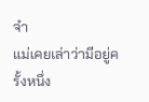จำ
แม่เคยเล่าว่ามีอยู่ครั้งหนึ่ง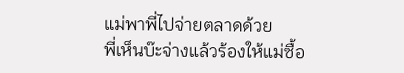แม่พาพี่ไปจ่ายตลาดด้วย
พี่เห็นบ๊ะจ่างแล้วร้องให้แม่ซื้อ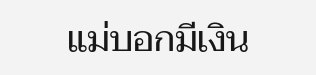แม่บอกมีเงิน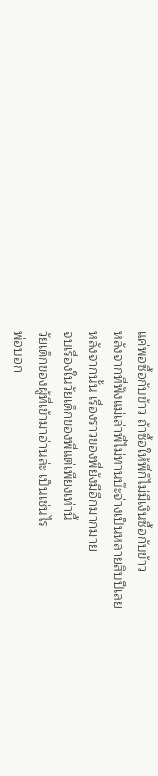แค่พอซื้อกับข้าว ถ้าซื้อให้พี่ก็ไม่มีเงินซื้อกับข้าว
หลังจากที่ฟังแม่เล่าพี่ไม่ทานบ๊ะจ่างเป็นหลายสิบปีเลย
หลังจากนั้น เรื่องราวของพี่ยังมีอีกมากมาย
จบเรื่องในวัยเด็กของพี่แต่เพียงเท่านี้
วัยเด็กของผู้ที่เข้ามาอ่านล่ะ เป็นเช่นไร
พ่อบอก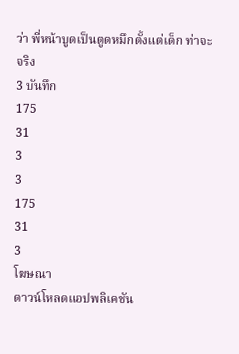ว่า พี่หน้าบูดเป็นตูดหมึกตั้งแต่เด็ก ท่าจะจริง
3 บันทึก
175
31
3
3
175
31
3
โฆษณา
ดาวน์โหลดแอปพลิเคชัน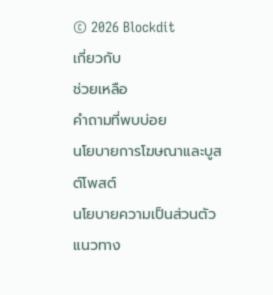© 2026 Blockdit
เกี่ยวกับ
ช่วยเหลือ
คำถามที่พบบ่อย
นโยบายการโฆษณาและบูสต์โพสต์
นโยบายความเป็นส่วนตัว
แนวทาง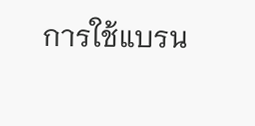การใช้แบรน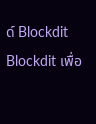ด์ Blockdit
Blockdit เพื่อ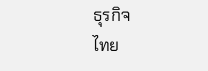ธุรกิจ
ไทย